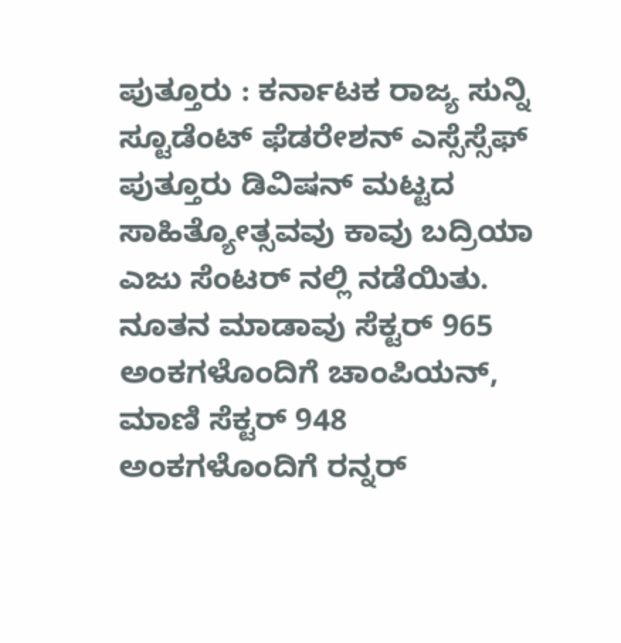ಪುತ್ತೂರು : ಕರ್ನಾಟಕ ರಾಜ್ಯ ಸುನ್ನಿ ಸ್ಟೂಡೆಂಟ್ ಫೆಡರೇಶನ್ ಎಸ್ಸೆಸ್ಸೆಫ್ ಪುತ್ತೂರು ಡಿವಿಷನ್ ಮಟ್ಟದ ಸಾಹಿತ್ಯೋತ್ಸವವು ಕಾವು ಬದ್ರಿಯಾ ಎಜು ಸೆಂಟರ್ ನಲ್ಲಿ ನಡೆಯಿತು. ನೂತನ ಮಾಡಾವು ಸೆಕ್ಟರ್ 965 ಅಂಕಗಳೊಂದಿಗೆ ಚಾಂಪಿಯನ್, ಮಾಣಿ ಸೆಕ್ಟರ್ 948 ಅಂಕಗಳೊಂದಿಗೆ ರನ್ನರ್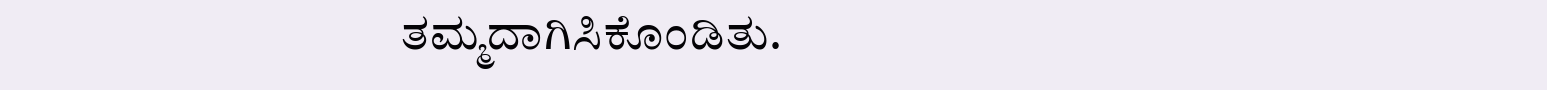ತಮ್ಮದಾಗಿಸಿಕೊಂಡಿತು.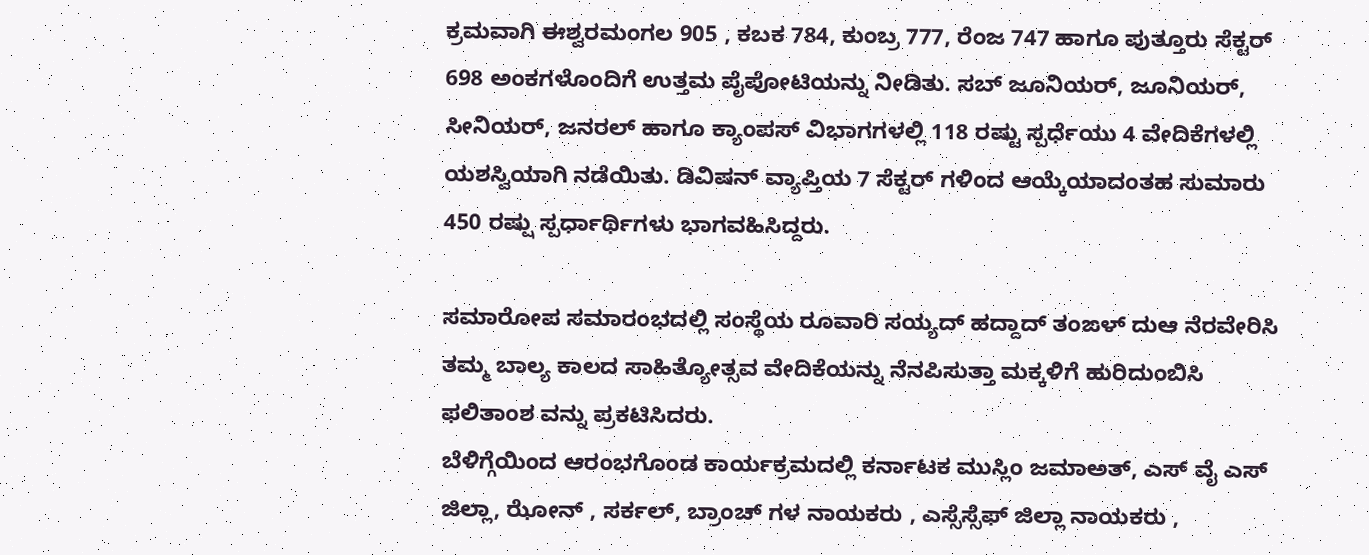ಕ್ರಮವಾಗಿ ಈಶ್ವರಮಂಗಲ 905 , ಕಬಕ 784, ಕುಂಬ್ರ 777, ರೆಂಜ 747 ಹಾಗೂ ಪುತ್ತೂರು ಸೆಕ್ಟರ್ 698 ಅಂಕಗಳೊಂದಿಗೆ ಉತ್ತಮ ಪೈಪೋಟಿಯನ್ನು ನೀಡಿತು. ಸಬ್ ಜೂನಿಯರ್, ಜೂನಿಯರ್, ಸೀನಿಯರ್, ಜನರಲ್ ಹಾಗೂ ಕ್ಯಾಂಪಸ್ ವಿಭಾಗಗಳಲ್ಲಿ 118 ರಷ್ಟು ಸ್ಪರ್ಧೆಯು 4 ವೇದಿಕೆಗಳಲ್ಲಿ ಯಶಸ್ವಿಯಾಗಿ ನಡೆಯಿತು. ಡಿವಿಷನ್ ವ್ಯಾಪ್ತಿಯ 7 ಸೆಕ್ಟರ್ ಗಳಿಂದ ಆಯ್ಕೆಯಾದಂತಹ ಸುಮಾರು 450 ರಷ್ಷು ಸ್ಪರ್ಧಾರ್ಥಿಗಳು ಭಾಗವಹಿಸಿದ್ದರು.

ಸಮಾರೋಪ ಸಮಾರಂಭದಲ್ಲಿ ಸಂಸ್ಥೆಯ ರೂವಾರಿ ಸಯ್ಯದ್ ಹದ್ದಾದ್ ತಂಙಳ್ ದುಆ ನೆರವೇರಿಸಿ ತಮ್ಮ ಬಾಲ್ಯ ಕಾಲದ ಸಾಹಿತ್ಯೋತ್ಸವ ವೇದಿಕೆಯನ್ನು ನೆನಪಿಸುತ್ತಾ ಮಕ್ಕಳಿಗೆ ಹುರಿದುಂಬಿಸಿ ಫಲಿತಾಂಶ ವನ್ನು ಪ್ರಕಟಿಸಿದರು.
ಬೆಳಿಗ್ಗೆಯಿಂದ ಆರಂಭಗೊಂಡ ಕಾರ್ಯಕ್ರಮದಲ್ಲಿ ಕರ್ನಾಟಕ ಮುಸ್ಲಿಂ ಜಮಾಅತ್, ಎಸ್ ವೈ ಎಸ್ ಜಿಲ್ಲಾ, ಝೋನ್ , ಸರ್ಕಲ್, ಬ್ರಾಂಚ್ ಗಳ ನಾಯಕರು , ಎಸ್ಸೆಸ್ಸೆಫ್ ಜಿಲ್ಲಾ ನಾಯಕರು ,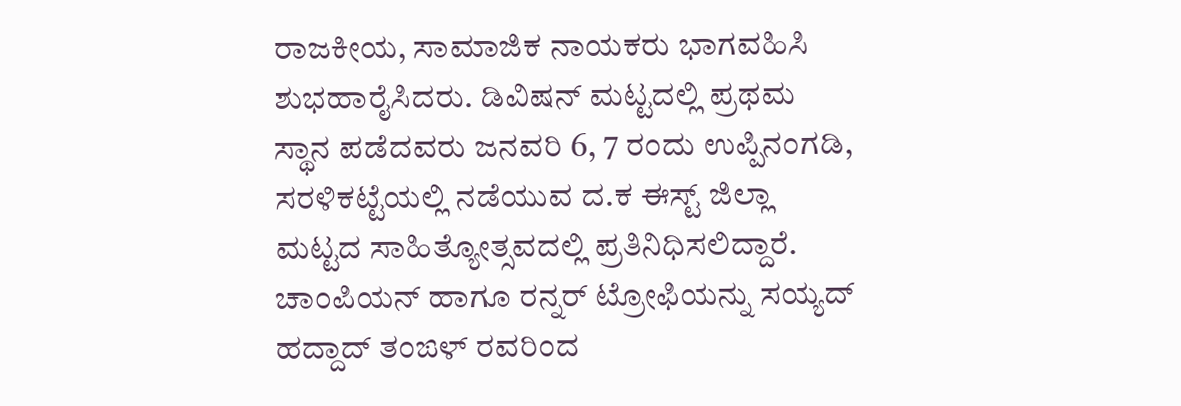ರಾಜಕೀಯ, ಸಾಮಾಜಿಕ ನಾಯಕರು ಭಾಗವಹಿಸಿ ಶುಭಹಾರೈಸಿದರು. ಡಿವಿಷನ್ ಮಟ್ಟದಲ್ಲಿ ಪ್ರಥಮ ಸ್ಥಾನ ಪಡೆದವರು ಜನವರಿ 6, 7 ರಂದು ಉಪ್ಪಿನಂಗಡಿ, ಸರಳಿಕಟ್ಟೆಯಲ್ಲಿ ನಡೆಯುವ ದ.ಕ ಈಸ್ಟ್ ಜಿಲ್ಲಾ ಮಟ್ಟದ ಸಾಹಿತ್ಯೋತ್ಸವದಲ್ಲಿ ಪ್ರತಿನಿಧಿಸಲಿದ್ದಾರೆ. ಚಾಂಪಿಯನ್ ಹಾಗೂ ರನ್ನರ್ ಟ್ರೋಫಿಯನ್ನು ಸಯ್ಯದ್ ಹದ್ದಾದ್ ತಂಙಳ್ ರವರಿಂದ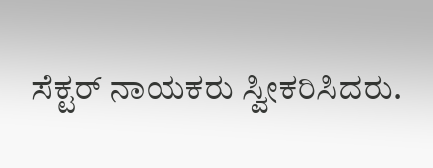ಸೆಕ್ಟರ್ ನಾಯಕರು ಸ್ವೀಕರಿಸಿದರು.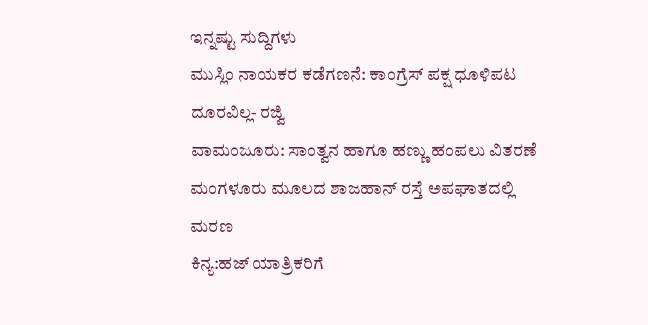ಇನ್ನಷ್ಟು ಸುದ್ದಿಗಳು
ಮುಸ್ಲಿಂ ನಾಯಕರ ಕಡೆಗಣನೆ: ಕಾಂಗ್ರೆಸ್ ಪಕ್ಷ ಧೂಳಿಪಟ ದೂರವಿಲ್ಲ- ರಜ್ವಿ
ವಾಮಂಜೂರು: ಸಾಂತ್ವನ ಹಾಗೂ ಹಣ್ಣು ಹಂಪಲು ವಿತರಣೆ
ಮಂಗಳೂರು ಮೂಲದ ಶಾಜಹಾನ್ ರಸ್ತೆ ಅಪಘಾತದಲ್ಲಿ ಮರಣ
ಕಿನ್ಯ:ಹಜ್ ಯಾತ್ರಿಕರಿಗೆ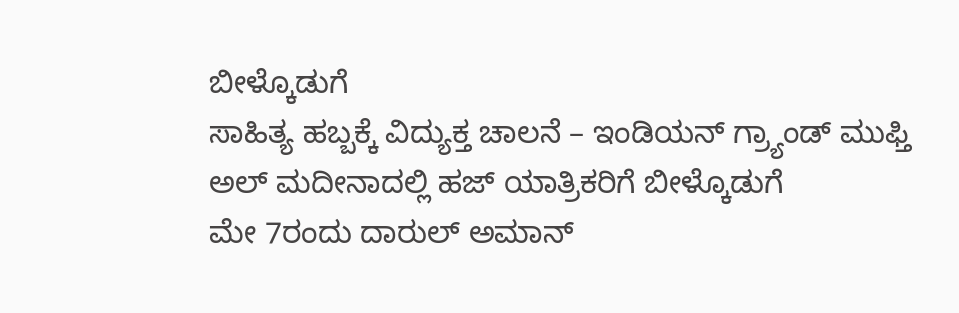ಬೀಳ್ಕೊಡುಗೆ
ಸಾಹಿತ್ಯ ಹಬ್ಬಕ್ಕೆ ವಿದ್ಯುಕ್ತ ಚಾಲನೆ – ಇಂಡಿಯನ್ ಗ್ರ್ಯಾಂಡ್ ಮುಫ್ತಿ
ಅಲ್ ಮದೀನಾದಲ್ಲಿ ಹಜ್ ಯಾತ್ರಿಕರಿಗೆ ಬೀಳ್ಕೊಡುಗೆ
ಮೇ 7ರಂದು ದಾರುಲ್ ಅಮಾನ್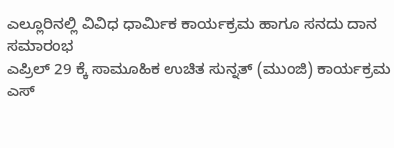ಎಲ್ಲೂರಿನಲ್ಲಿ ವಿವಿಧ ಧಾರ್ಮಿಕ ಕಾರ್ಯಕ್ರಮ ಹಾಗೂ ಸನದು ದಾನ ಸಮಾರಂಭ
ಎಪ್ರಿಲ್ 29 ಕ್ಕೆ ಸಾಮೂಹಿಕ ಉಚಿತ ಸುನ್ನತ್ (ಮುಂಜಿ) ಕಾರ್ಯಕ್ರಮ
ಎಸ್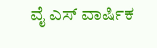ವೈ ಎಸ್ ವಾರ್ಷಿಕ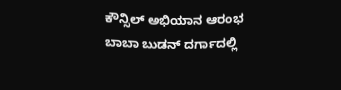ಕೌನ್ಸಿಲ್ ಅಭಿಯಾನ ಆರಂಭ
ಬಾಬಾ ಬುಡನ್ ದರ್ಗಾದಲ್ಲಿ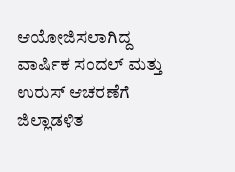ಆಯೋಜಿಸಲಾಗಿದ್ದ ವಾರ್ಷಿಕ ಸಂದಲ್ ಮತ್ತು ಉರುಸ್ ಆಚರಣೆಗೆ ಜಿಲ್ಲಾಡಳಿತ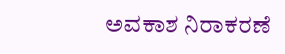ಅವಕಾಶ ನಿರಾಕರಣೆ